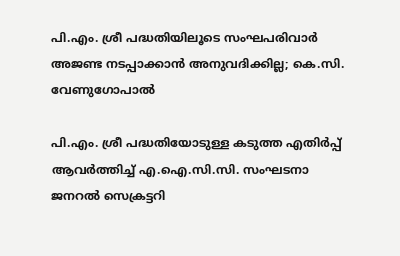പി.എം. ശ്രീ പദ്ധതിയിലൂടെ സംഘപരിവാർ അജണ്ട നടപ്പാക്കാൻ അനുവദിക്കില്ല; കെ.സി. വേണുഗോപാൽ

പി.എം. ശ്രീ പദ്ധതിയോടുള്ള കടുത്ത എതിർപ്പ് ആവർത്തിച്ച് എ.ഐ.സി.സി. സംഘടനാ ജനറൽ സെക്രട്ടറി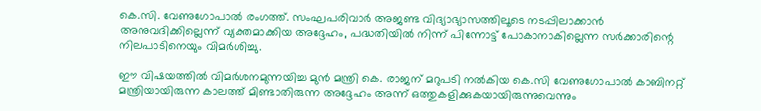കെ.സി. വേണുഗോപാൽ രംഗത്ത്. സംഘപരിവാർ അജണ്ട വിദ്യാഭ്യാസത്തിലൂടെ നടപ്പിലാക്കാൻ അനുവദിക്കില്ലെന്ന് വ്യക്തമാക്കിയ അദ്ദേഹം, പദ്ധതിയിൽ നിന്ന് പിന്നോട്ട് പോകാനാകില്ലെന്ന സർക്കാരിന്റെ നിലപാടിനെയും വിമർശിച്ചു.

ഈ വിഷയത്തിൽ വിമർശനമുന്നയിച്ച മുൻ മന്ത്രി കെ. രാജന് മറുപടി നൽകിയ കെ.സി വേണുഗോപാൽ കാബിനറ്റ് മന്ത്രിയായിരുന്ന കാലത്ത് മിണ്ടാതിരുന്ന അദ്ദേഹം അന്ന് ഒത്തുകളിക്കുകയായിരുന്നുവെന്നും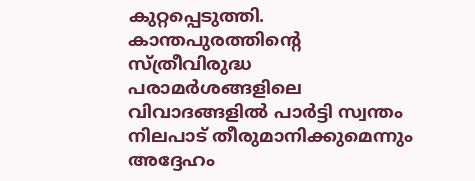കുറ്റപ്പെടുത്തി. കാന്തപുരത്തിന്റെ സ്ത്രീവിരുദ്ധ പരാമർശങ്ങളിലെ വിവാദങ്ങളിൽ പാർട്ടി സ്വന്തം നിലപാട് തീരുമാനിക്കുമെന്നും അദ്ദേഹം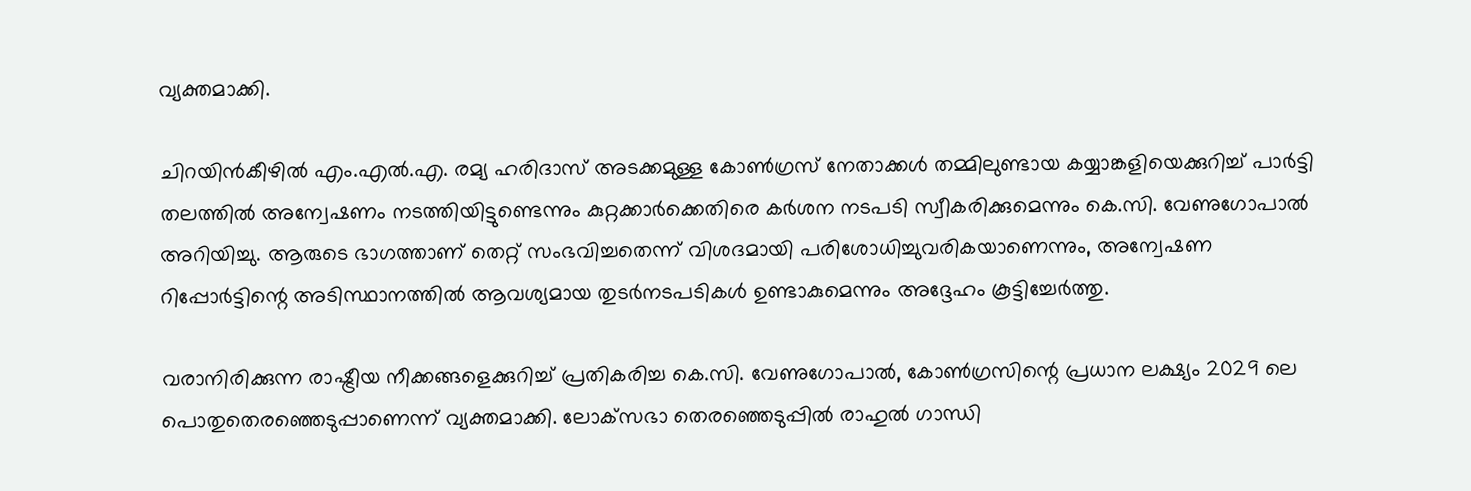വ്യക്തമാക്കി.

ചിറയിൻകീഴിൽ എം.എൽ.എ. രമ്യ ഹരിദാസ് അടക്കമുള്ള കോൺഗ്രസ് നേതാക്കൾ തമ്മിലുണ്ടായ കയ്യാങ്കളിയെക്കുറിച്ച് പാർട്ടി തലത്തിൽ അന്വേഷണം നടത്തിയിട്ടുണ്ടെന്നും കുറ്റക്കാർക്കെതിരെ കർശന നടപടി സ്വീകരിക്കുമെന്നും കെ.സി. വേണുഗോപാൽ അറിയിച്ചു. ആരുടെ ഭാഗത്താണ് തെറ്റ് സംഭവിച്ചതെന്ന് വിശദമായി പരിശോധിച്ചുവരികയാണെന്നും, അന്വേഷണ റിപ്പോർട്ടിന്റെ അടിസ്ഥാനത്തിൽ ആവശ്യമായ തുടർനടപടികൾ ഉണ്ടാകുമെന്നും അദ്ദേഹം കൂട്ടിച്ചേർത്തു.

വരാനിരിക്കുന്ന രാഷ്ട്രീയ നീക്കങ്ങളെക്കുറിച്ച് പ്രതികരിച്ച കെ.സി. വേണുഗോപാൽ, കോൺഗ്രസിന്റെ പ്രധാന ലക്ഷ്യം 2029 ലെ പൊതുതെരഞ്ഞെടുപ്പാണെന്ന് വ്യക്തമാക്കി. ലോക്‌സഭാ തെരഞ്ഞെടുപ്പിൽ രാഹുൽ ഗാന്ധി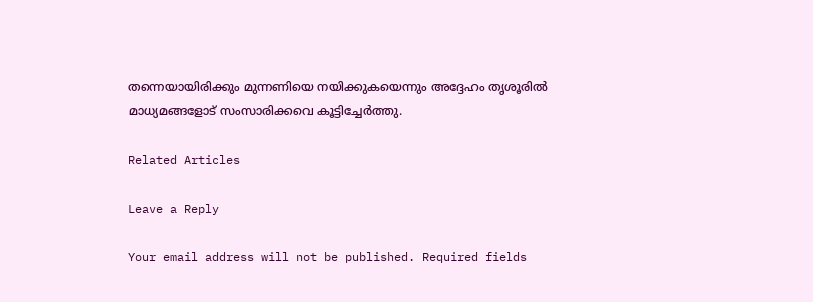തന്നെയായിരിക്കും മുന്നണിയെ നയിക്കുകയെന്നും അദ്ദേഹം തൃശൂരിൽ മാധ്യമങ്ങളോട് സംസാരിക്കവെ കൂട്ടിച്ചേർത്തു.

Related Articles

Leave a Reply

Your email address will not be published. Required fields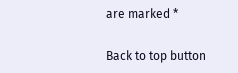are marked *

Back to top button